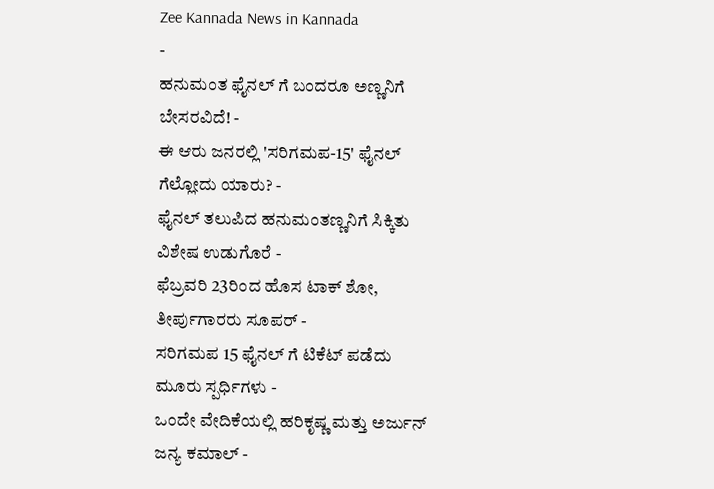Zee Kannada News in Kannada
-
ಹನುಮಂತ ಫೈನಲ್ ಗೆ ಬಂದರೂ ಅಣ್ಣನಿಗೆ ಬೇಸರವಿದೆ! -
ಈ ಆರು ಜನರಲ್ಲಿ 'ಸರಿಗಮಪ-15' ಫೈನಲ್ ಗೆಲ್ಲೋದು ಯಾರು? -
ಫೈನಲ್ ತಲುಪಿದ ಹನುಮಂತಣ್ಣನಿಗೆ ಸಿಕ್ಕಿತು ವಿಶೇಷ ಉಡುಗೊರೆ -
ಫೆಬ್ರವರಿ 23ರಿಂದ ಹೊಸ ಟಾಕ್ ಶೋ, ತೀರ್ಪುಗಾರರು ಸೂಪರ್ -
ಸರಿಗಮಪ 15 ಫೈನಲ್ ಗೆ ಟಿಕೆಟ್ ಪಡೆದು ಮೂರು ಸ್ಪರ್ಧಿಗಳು -
ಒಂದೇ ವೇದಿಕೆಯಲ್ಲಿ ಹರಿಕೃಷ್ಣ ಮತ್ತು ಅರ್ಜುನ್ ಜನ್ಯ ಕಮಾಲ್ -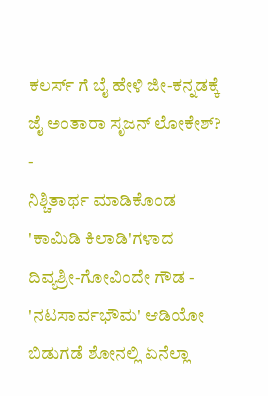ಕಲರ್ಸ್ ಗೆ ಬೈ ಹೇಳಿ ಜೀ-ಕನ್ನಡಕ್ಕೆ ಜೈ ಅಂತಾರಾ ಸೃಜನ್ ಲೋಕೇಶ್? -
ನಿಶ್ಚಿತಾರ್ಥ ಮಾಡಿಕೊಂಡ 'ಕಾಮಿಡಿ ಕಿಲಾಡಿ'ಗಳಾದ ದಿವ್ಯಶ್ರೀ-ಗೋವಿಂದೇ ಗೌಡ -
'ನಟಸಾರ್ವಭೌಮ' ಆಡಿಯೋ ಬಿಡುಗಡೆ ಶೋನಲ್ಲಿ ಏನೆಲ್ಲಾ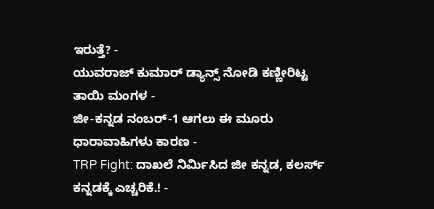ಇರುತ್ತೆ? -
ಯುವರಾಜ್ ಕುಮಾರ್ ಡ್ಯಾನ್ಸ್ ನೋಡಿ ಕಣ್ಣೀರಿಟ್ಟ ತಾಯಿ ಮಂಗಳ -
ಜೀ-ಕನ್ನಡ ನಂಬರ್-1 ಆಗಲು ಈ ಮೂರು ಧಾರಾವಾಹಿಗಳು ಕಾರಣ -
TRP Fight: ದಾಖಲೆ ನಿರ್ಮಿಸಿದ ಜೀ ಕನ್ನಡ, ಕಲರ್ಸ್ ಕನ್ನಡಕ್ಕೆ ಎಚ್ಚರಿಕೆ.! -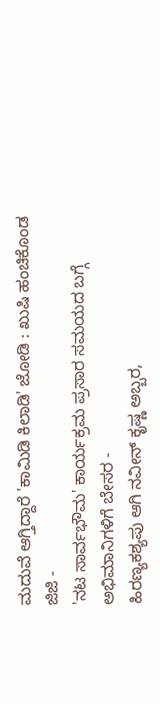ಮದುವೆ ಆಗ್ತಿದ್ದಾರೆ 'ಕಾಮಿಡಿ ಕಿಲಾಡಿ' ಜೋಡಿ : ಖುಷಿ ಹಂಚಿಕೊಂಡ ಜಿಜಿ -
'ನಟ ಸಾರ್ವಭೌಮ' ಕಾರ್ಯಕ್ರಮ ಪ್ರಸಾರ ಸಮಯದ ಬಗ್ಗೆ ಅಭಿಮಾನಿಗಳಿಗೆ ಬೇಸರ -
ಹಿರಣ್ಯಕಶ್ಯಪು ಆಗಿ ನವೀನ್ ಕೃಷ್ಣ ಅಬ್ಬರ,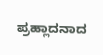ಪ್ರಹ್ಲಾದನಾದ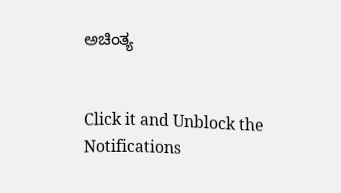ಅಚಿಂತ್ಯ


Click it and Unblock the Notifications